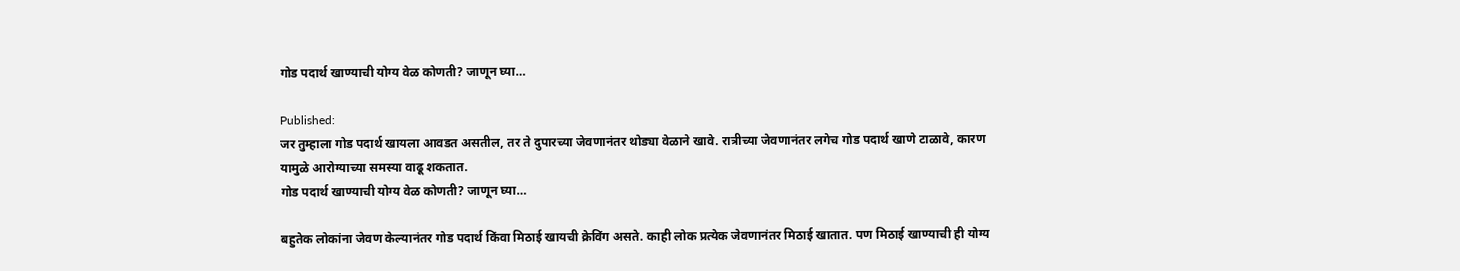गोड पदार्थ खाण्याची योग्य वेळ कोणती? जाणून घ्या…

Published:
जर तुम्हाला गोड पदार्थ खायला आवडत असतील, तर ते दुपारच्या जेवणानंतर थोड्या वेळाने खावे. रात्रीच्या जेवणानंतर लगेच गोड पदार्थ खाणे टाळावे, कारण यामुळे आरोग्याच्या समस्या वाढू शकतात.
गोड पदार्थ खाण्याची योग्य वेळ कोणती? जाणून घ्या…

बहुतेक लोकांना जेवण केल्यानंतर गोड पदार्थ किंवा मिठाई खायची क्रेविंग असते. काही लोक प्रत्येक जेवणानंतर मिठाई खातात. पण मिठाई खाण्याची ही योग्य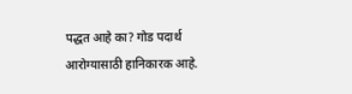पद्धत आहे का? गोड पदार्थ आरोग्यासाठी हानिकारक आहे.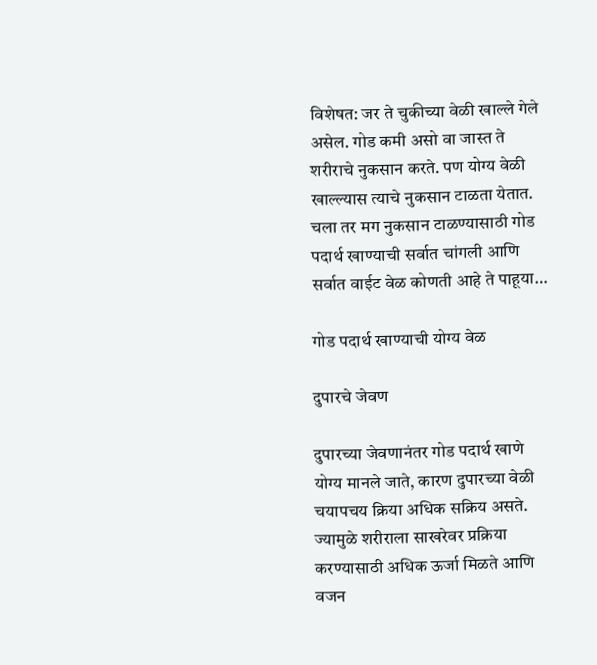विशेषत: जर ते चुकीच्या वेळी खाल्ले गेले असेल. गोड कमी असो वा जास्त ते शरीराचे नुकसान करते. पण योग्य वेळी खाल्ल्यास त्याचे नुकसान टाळता येतात. चला तर मग नुकसान टाळण्यासाठी गोड पदार्थ खाण्याची सर्वात चांगली आणि सर्वात वाईट वेळ कोणती आहे ते पाहूया…

गोड पदार्थ खाण्याची योग्य वेळ

दुपारचे जेवण

दुपारच्या जेवणानंतर गोड पदार्थ खाणे योग्य मानले जाते, कारण दुपारच्या वेळी चयापचय क्रिया अधिक सक्रिय असते. ज्यामुळे शरीराला साखरेवर प्रक्रिया करण्यासाठी अधिक ऊर्जा मिळते आणि वजन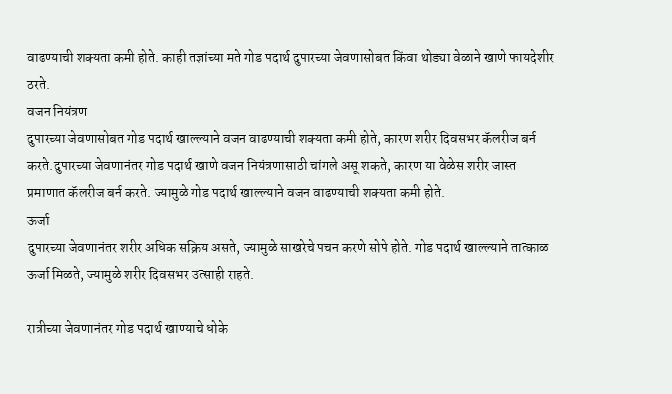वाढण्याची शक्यता कमी होते. काही तज्ञांच्या मते गोड पदार्थ दुपारच्या जेवणासोबत किंवा थोड्या वेळाने खाणे फायदेशीर ठरते.
वजन नियंत्रण
दुपारच्या जेवणासोबत गोड पदार्थ खाल्ल्याने वजन वाढण्याची शक्यता कमी होते, कारण शरीर दिवसभर कॅलरीज बर्न करते.दुपारच्या जेवणानंतर गोड पदार्थ खाणे वजन नियंत्रणासाठी चांगले असू शकते, कारण या वेळेस शरीर जास्त प्रमाणात कॅलरीज बर्न करते. ज्यामुळे गोड पदार्थ खाल्ल्याने वजन वाढण्याची शक्यता कमी होते.
ऊर्जा
दुपारच्या जेवणानंतर शरीर अधिक सक्रिय असते, ज्यामुळे साखरेचे पचन करणे सोपे होते. गोड पदार्थ खाल्ल्याने तात्काळ ऊर्जा मिळते, ज्यामुळे शरीर दिवसभर उत्साही राहते.

रात्रीच्या जेवणानंतर गोड पदार्थ खाण्याचे धोके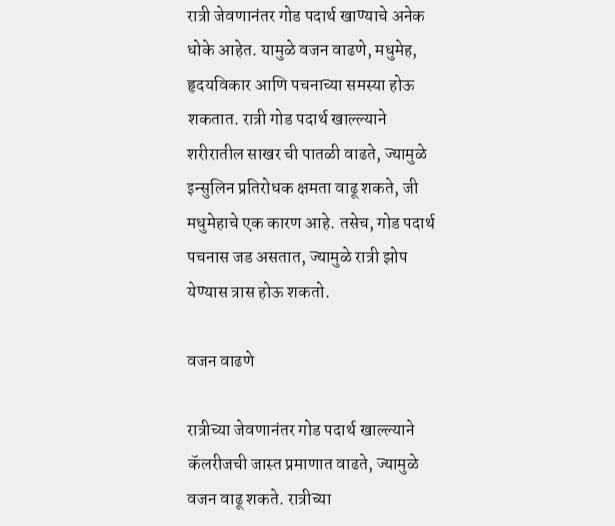रात्री जेवणानंतर गोड पदार्थ खाण्याचे अनेक धोके आहेत. यामुळे वजन वाढणे, मधुमेह, हृदयविकार आणि पचनाच्या समस्या होऊ शकतात. रात्री गोड पदार्थ खाल्ल्याने शरीरातील साखर ची पातळी वाढते, ज्यामुळे इन्सुलिन प्रतिरोधक क्षमता वाढू शकते, जी मधुमेहाचे एक कारण आहे. तसेच, गोड पदार्थ पचनास जड असतात, ज्यामुळे रात्री झोप येण्यास त्रास होऊ शकतो.

वजन वाढणे

रात्रीच्या जेवणानंतर गोड पदार्थ खाल्ल्याने कॅलरीजची जास्त प्रमाणात वाढते, ज्यामुळे वजन वाढू शकते. रात्रीच्या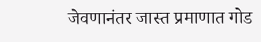जेवणानंतर जास्त प्रमाणात गोड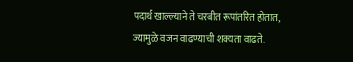पदार्थ खाल्ल्याने ते चरबीत रूपांतरित होतात, ज्यामुळे वजन वाढण्याची शक्यता वाढते.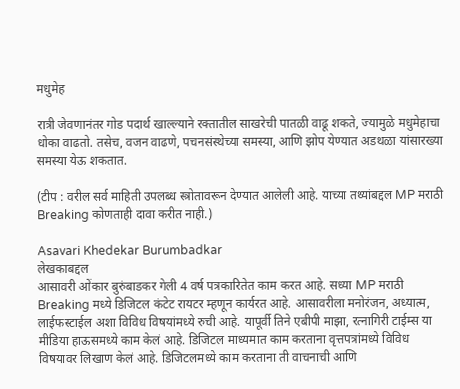मधुमेह

रात्री जेवणानंतर गोड पदार्थ खाल्ल्याने रक्तातील साखरेची पातळी वाढू शकते, ज्यामुळे मधुमेहाचा धोका वाढतो. तसेच, वजन वाढणे, पचनसंस्थेच्या समस्या, आणि झोप येण्यात अडथळा यांसारख्या समस्या येऊ शकतात.

(टीप : वरील सर्व माहिती उपलब्ध स्त्रोतावरून देण्यात आलेली आहे. याच्या तथ्यांबद्दल MP मराठी Breaking कोणताही दावा करीत नाही.)

Asavari Khedekar Burumbadkar
लेखकाबद्दल
आसावरी ओंकार बुरुंबाडकर गेली 4 वर्ष पत्रकारितेत काम करत आहे. सध्या MP मराठी Breaking मध्ये डिजिटल कंटेट रायटर म्हणून कार्यरत आहे. आसावरीला मनोरंजन, अध्यात्म, लाईफस्टाईल अशा विविध विषयांमध्ये रुची आहे. यापूर्वी तिने एबीपी माझा, रत्नागिरी टाईम्स या मीडिया हाऊसमध्ये काम केलं आहे. डिजिटल माध्यमात काम करताना वृत्तपत्रांमध्ये विविध विषयावर लिखाण केलं आहे. डिजिटलमध्ये काम करताना ती वाचनाची आणि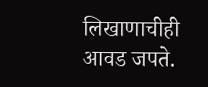लिखाणाचीही आवड जपते.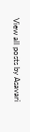View all posts by Asavari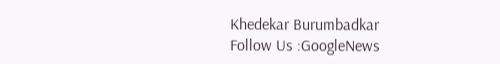Khedekar Burumbadkar
Follow Us :GoogleNews